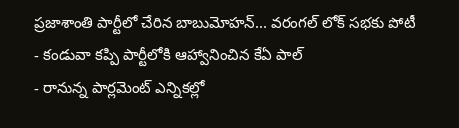ప్రజాశాంతి పార్టీలో చేరిన బాబుమోహన్... వరంగల్ లోక్ సభకు పోటీ
- కండువా కప్పి పార్టీలోకి ఆహ్వానించిన కేఏ పాల్
- రానున్న పార్లమెంట్ ఎన్నికల్లో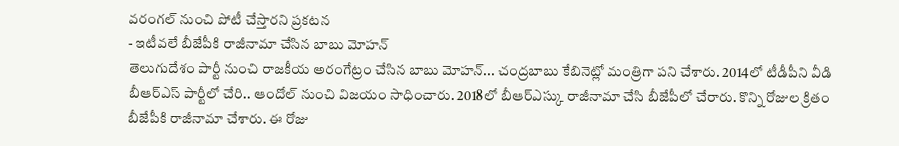వరంగల్ నుంచి పోటీ చేస్తారని ప్రకటన
- ఇటీవలే బీజేపీకి రాజీనామా చేసిన బాబు మోహన్
తెలుగుదేశం పార్టీ నుంచి రాజకీయ అరంగేట్రం చేసిన బాబు మోహన్... చంద్రబాబు కేబినెట్లో మంత్రిగా పని చేశారు. 2014లో టీడీపీని వీడి బీఆర్ఎస్ పార్టీలో చేరి.. ఆందోల్ నుంచి విజయం సాధించారు. 2018లో బీఆర్ఎస్కు రాజీనామా చేసి బీజేపీలో చేరారు. కొన్ని రోజుల క్రితం బీజేపీకి రాజీనామా చేశారు. ఈ రోజు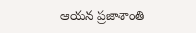ఆయన ప్రజాశాంతి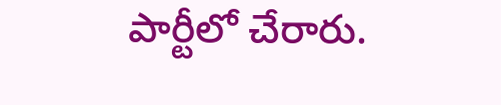పార్టీలో చేరారు.